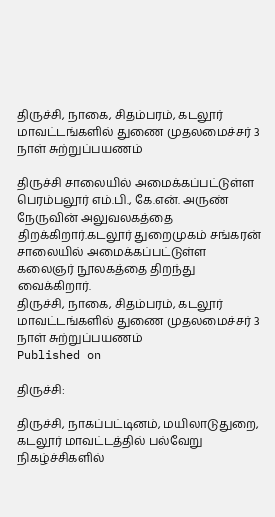திருச்சி, நாகை, சிதம்பரம், கடலூர் மாவட்டங்களில் துணை முதலமைச்சர் 3 நாள் சுற்றுப்பயணம்

திருச்சி சாலையில் அமைக்கப்பட்டுள்ள பெரம்பலூர் எம்.பி., கே.என். அருண் நேருவின் அலுவலகத்தை திறக்கிறார்.கடலூர் துறைமுகம் சங்கரன் சாலையில் அமைக்கப்பட்டுள்ள கலைஞர் நூலகத்தை திறந்து வைக்கிறார்.
திருச்சி, நாகை, சிதம்பரம், கடலூர் மாவட்டங்களில் துணை முதலமைச்சர் 3 நாள் சுற்றுப்பயணம்
Published on

திருச்சி:

திருச்சி, நாகப்பட்டினம், மயிலாடுதுறை, கடலூர் மாவட்டத்தில் பல்வேறு நிகழ்ச்சிகளில்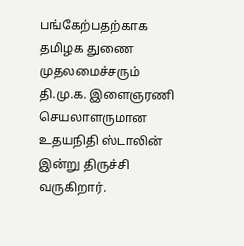பங்கேற்பதற்காக தமிழக துணை முதலமைச்சரும் தி.மு.க. இளைஞரணி செயலாளருமான உதயநிதி ஸ்டாலின் இன்று திருச்சி வருகிறார்.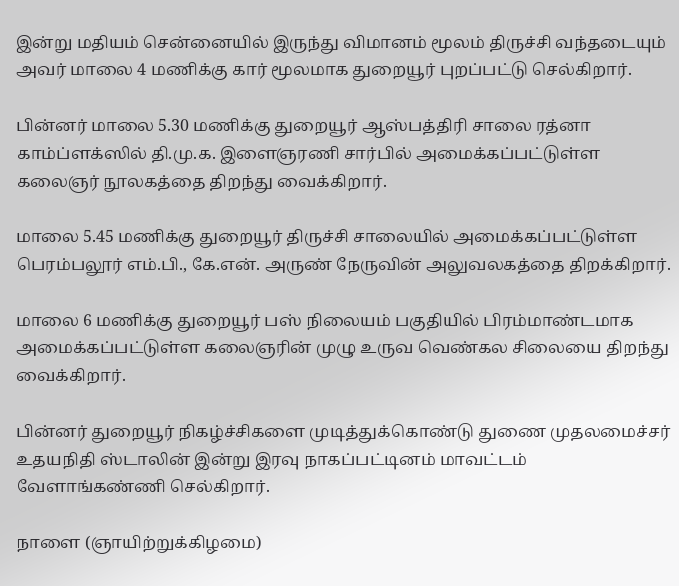இன்று மதியம் சென்னையில் இருந்து விமானம் மூலம் திருச்சி வந்தடையும் அவர் மாலை 4 மணிக்கு கார் மூலமாக துறையூர் புறப்பட்டு செல்கிறார்.

பின்னர் மாலை 5.30 மணிக்கு துறையூர் ஆஸ்பத்திரி சாலை ரத்னா காம்ப்ளக்ஸில் தி.மு.க. இளைஞரணி சார்பில் அமைக்கப்பட்டுள்ள கலைஞர் நூலகத்தை திறந்து வைக்கிறார்.

மாலை 5.45 மணிக்கு துறையூர் திருச்சி சாலையில் அமைக்கப்பட்டுள்ள பெரம்பலூர் எம்.பி., கே.என். அருண் நேருவின் அலுவலகத்தை திறக்கிறார்.

மாலை 6 மணிக்கு துறையூர் பஸ் நிலையம் பகுதியில் பிரம்மாண்டமாக அமைக்கப்பட்டுள்ள கலைஞரின் முழு உருவ வெண்கல சிலையை திறந்து வைக்கிறார்.

பின்னர் துறையூர் நிகழ்ச்சிகளை முடித்துக்கொண்டு துணை முதலமைச்சர் உதயநிதி ஸ்டாலின் இன்று இரவு நாகப்பட்டினம் மாவட்டம் வேளாங்கண்ணி செல்கிறார்.

நாளை (ஞாயிற்றுக்கிழமை)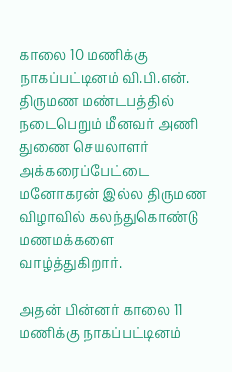காலை 10 மணிக்கு நாகப்பட்டினம் வி.பி.என். திருமண மண்டபத்தில் நடைபெறும் மீனவர் அணி துணை செயலாளர் அக்கரைப்பேட்டை மனோகரன் இல்ல திருமண விழாவில் கலந்துகொண்டு மணமக்களை வாழ்த்துகிறார்.

அதன் பின்னர் காலை 11 மணிக்கு நாகப்பட்டினம்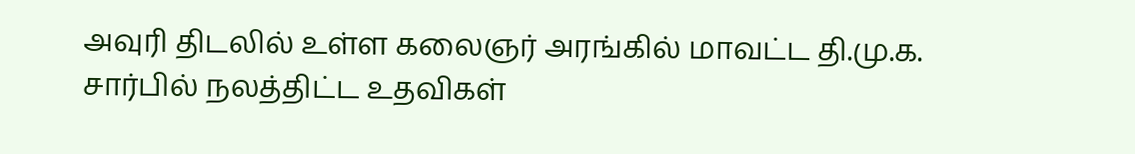அவுரி திடலில் உள்ள கலைஞர் அரங்கில் மாவட்ட தி.மு.க. சார்பில் நலத்திட்ட உதவிகள்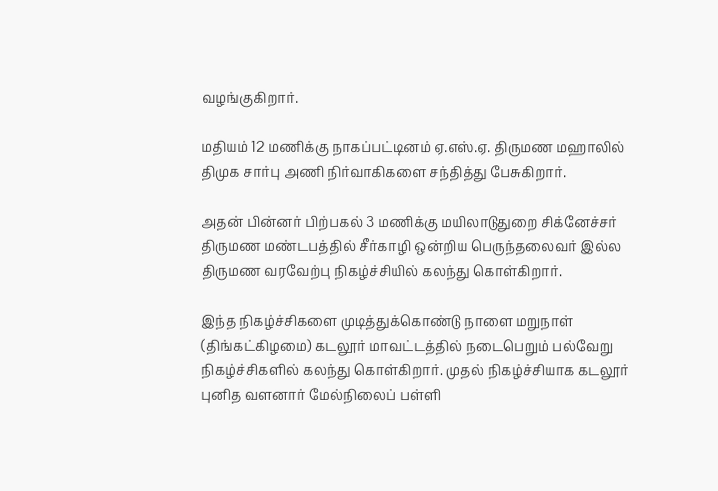வழங்குகிறார்.

மதியம் 12 மணிக்கு நாகப்பட்டினம் ஏ.எஸ்.ஏ. திருமண மஹாலில் திமுக சார்பு அணி நிர்வாகிகளை சந்தித்து பேசுகிறார்.

அதன் பின்னர் பிற்பகல் 3 மணிக்கு மயிலாடுதுறை சிக்னேச்சர் திருமண மண்டபத்தில் சீர்காழி ஒன்றிய பெருந்தலைவர் இல்ல திருமண வரவேற்பு நிகழ்ச்சியில் கலந்து கொள்கிறார்.

இந்த நிகழ்ச்சிகளை முடித்துக்கொண்டு நாளை மறுநாள் (திங்கட்கிழமை) கடலூர் மாவட்டத்தில் நடைபெறும் பல்வேறு நிகழ்ச்சிகளில் கலந்து கொள்கிறார். முதல் நிகழ்ச்சியாக கடலூர் புனித வளனார் மேல்நிலைப் பள்ளி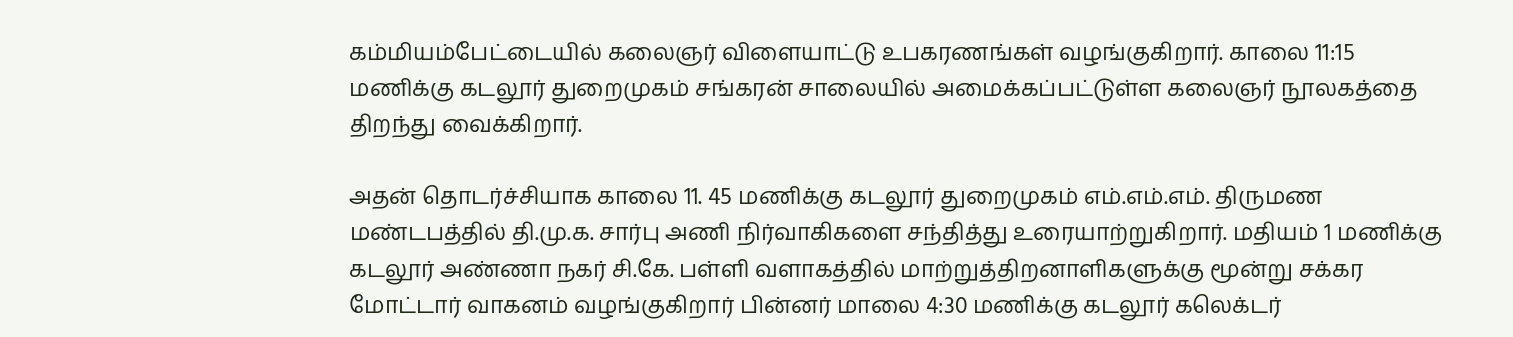கம்மியம்பேட்டையில் கலைஞர் விளையாட்டு உபகரணங்கள் வழங்குகிறார். காலை 11:15 மணிக்கு கடலூர் துறைமுகம் சங்கரன் சாலையில் அமைக்கப்பட்டுள்ள கலைஞர் நூலகத்தை திறந்து வைக்கிறார்.

அதன் தொடர்ச்சியாக காலை 11. 45 மணிக்கு கடலூர் துறைமுகம் எம்.எம்.எம். திருமண மண்டபத்தில் தி.மு.க. சார்பு அணி நிர்வாகிகளை சந்தித்து உரையாற்றுகிறார். மதியம் 1 மணிக்கு கடலூர் அண்ணா நகர் சி.கே. பள்ளி வளாகத்தில் மாற்றுத்திறனாளிகளுக்கு மூன்று சக்கர மோட்டார் வாகனம் வழங்குகிறார் பின்னர் மாலை 4:30 மணிக்கு கடலூர் கலெக்டர்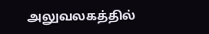அலுவலகத்தில்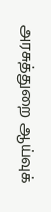அரசுத்துறை ஆய்வுக்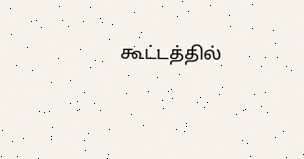கூட்டத்தில்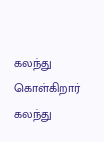கலந்து கொள்கிறார் கலந்து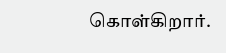கொள்கிறார்.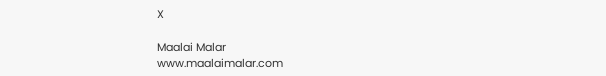X

Maalai Malar
www.maalaimalar.com